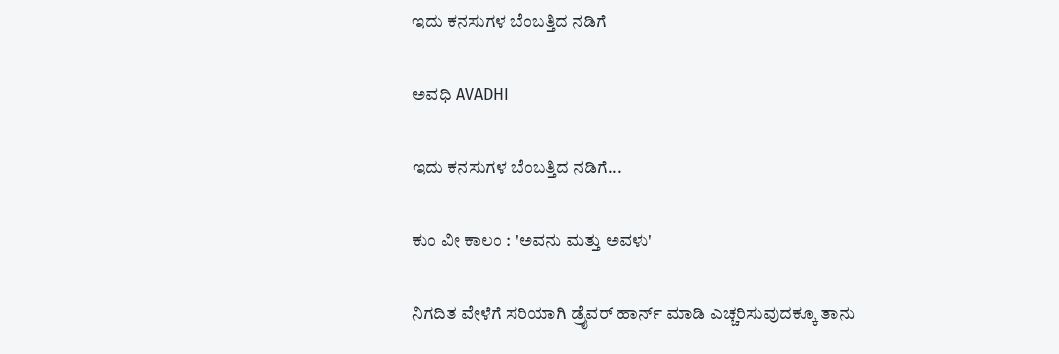ಇದು ಕನಸುಗಳ ಬೆಂಬತ್ತಿದ ನಡಿಗೆ‍

ಅವಧಿ AVADHI

ಇದು ಕನಸುಗಳ ಬೆಂಬತ್ತಿದ ನಡಿಗೆ...

ಕುಂ ವೀ ಕಾಲಂ : 'ಅವನು ಮತ್ತು ಅವಳು'

ನಿಗದಿತ ವೇಳೆಗೆ ಸರಿಯಾಗಿ ಡ್ರೈವರ್ ಹಾರ್ನ್ ಮಾಡಿ ಎಚ್ಚರಿಸುವುದಕ್ಕೂ ತಾನು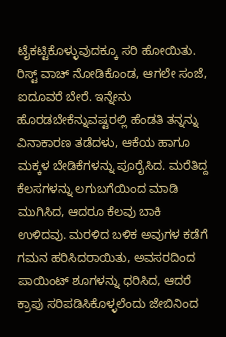ಟೈಕಟ್ಟಿಕೊಳ್ಳುವುದಕ್ಕೂ ಸರಿ ಹೋಯಿತು. ರಿಸ್ಟ್ ವಾಚ್ ನೋಡಿಕೊಂಡ, ಆಗಲೇ ಸಂಜೆ, ಐದೂವರೆ ಬೇರೆ. ಇನ್ನೇನು ಹೊರಡಬೇಕೆನ್ನುವಷ್ಟರಲ್ಲಿ ಹೆಂಡತಿ ತನ್ನನ್ನು ವಿನಾಕಾರಣ ತಡೆದಳು, ಆಕೆಯ ಹಾಗೂ ಮಕ್ಕಳ ಬೇಡಿಕೆಗಳನ್ನು ಪೂರೈಸಿದ. ಮರೆತಿದ್ದ ಕೆಲಸಗಳನ್ನು ಲಗುಬಗೆಯಿಂದ ಮಾಡಿ ಮುಗಿಸಿದ, ಆದರೂ ಕೆಲವು ಬಾಕಿ ಉಳಿದವು. ಮರಳಿದ ಬಳಿಕ ಅವುಗಳ ಕಡೆಗೆ ಗಮನ ಹರಿಸಿದರಾಯಿತು, ಅವಸರದಿಂದ ಪಾಯಿಂಟ್ ಶೂಗಳನ್ನು ಧರಿಸಿದ, ಆದರೆ ಕ್ರಾಪು ಸರಿಪಡಿಸಿಕೊಳ್ಳಲೆಂದು ಜೇಬಿನಿಂದ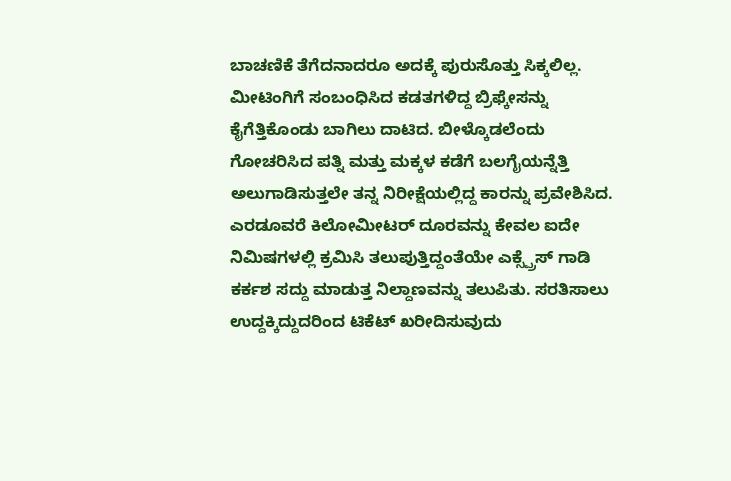ಬಾಚಣಿಕೆ ತೆಗೆದನಾದರೂ ಅದಕ್ಕೆ ಪುರುಸೊತ್ತು ಸಿಕ್ಕಲಿಲ್ಲ.
ಮೀಟಿಂಗಿಗೆ ಸಂಬಂಧಿಸಿದ ಕಡತಗಳಿದ್ದ ಬ್ರಿಫ್ಕೇಸನ್ನು ಕೈಗೆತ್ತಿಕೊಂಡು ಬಾಗಿಲು ದಾಟಿದ. ಬೀಳ್ಕೊಡಲೆಂದು ಗೋಚರಿಸಿದ ಪತ್ನಿ ಮತ್ತು ಮಕ್ಕಳ ಕಡೆಗೆ ಬಲಗೈಯನ್ನೆತ್ತಿ ಅಲುಗಾಡಿಸುತ್ತಲೇ ತನ್ನ ನಿರೀಕ್ಷೆಯಲ್ಲಿದ್ದ ಕಾರನ್ನು ಪ್ರವೇಶಿಸಿದ. ಎರಡೂವರೆ ಕಿಲೋಮೀಟರ್ ದೂರವನ್ನು ಕೇವಲ ಐದೇ ನಿಮಿಷಗಳಲ್ಲಿ ಕ್ರಮಿಸಿ ತಲುಪುತ್ತಿದ್ದಂತೆಯೇ ಎಕ್ಸ್ಪ್ರೆಸ್ ಗಾಡಿ ಕರ್ಕಶ ಸದ್ದು ಮಾಡುತ್ತ ನಿಲ್ದಾಣವನ್ನು ತಲುಪಿತು. ಸರತಿಸಾಲು ಉದ್ದಕ್ಕಿದ್ದುದರಿಂದ ಟಿಕೆಟ್ ಖರೀದಿಸುವುದು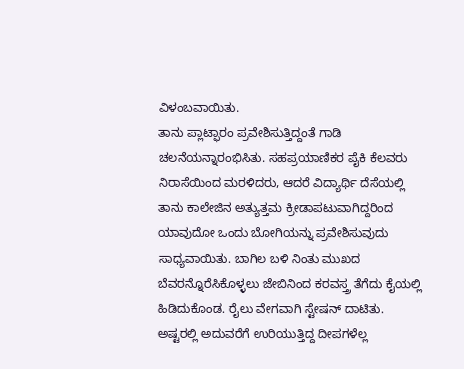ವಿಳಂಬವಾಯಿತು.
ತಾನು ಪ್ಲಾಟ್ಫಾರಂ ಪ್ರವೇಶಿಸುತ್ತಿದ್ದಂತೆ ಗಾಡಿ ಚಲನೆಯನ್ನಾರಂಭಿಸಿತು. ಸಹಪ್ರಯಾಣಿಕರ ಪೈಕಿ ಕೆಲವರು ನಿರಾಸೆಯಿಂದ ಮರಳಿದರು, ಆದರೆ ವಿದ್ಯಾರ್ಥಿ ದೆಸೆಯಲ್ಲಿ ತಾನು ಕಾಲೇಜಿನ ಅತ್ಯುತ್ತಮ ಕ್ರೀಡಾಪಟುವಾಗಿದ್ದರಿಂದ ಯಾವುದೋ ಒಂದು ಬೋಗಿಯನ್ನು ಪ್ರವೇಶಿಸುವುದು ಸಾಧ್ಯವಾಯಿತು. ಬಾಗಿಲ ಬಳಿ ನಿಂತು ಮುಖದ ಬೆವರನ್ನೊರೆಸಿಕೊಳ್ಳಲು ಜೇಬಿನಿಂದ ಕರವಸ್ತ್ರ ತೆಗೆದು ಕೈಯಲ್ಲಿ ಹಿಡಿದುಕೊಂಡ. ರೈಲು ವೇಗವಾಗಿ ಸ್ಟೇಷನ್ ದಾಟಿತು.
ಅಷ್ಟರಲ್ಲಿ ಅದುವರೆಗೆ ಉರಿಯುತ್ತಿದ್ದ ದೀಪಗಳೆಲ್ಲ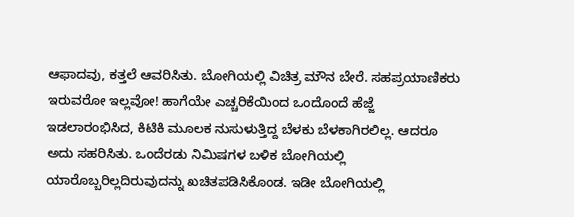ಆಫಾದವು, ಕತ್ತಲೆ ಆವರಿಸಿತು. ಬೋಗಿಯಲ್ಲಿ ವಿಚಿತ್ರ ಮೌನ ಬೇರೆ. ಸಹಪ್ರಯಾಣಿಕರು ಇರುವರೋ ಇಲ್ಲವೋ! ಹಾಗೆಯೇ ಎಚ್ಚರಿಕೆಯಿಂದ ಒಂದೊಂದೆ ಹೆಜ್ಜೆ ಇಡಲಾರಂಭಿಸಿದ, ಕಿಟಿಕಿ ಮೂಲಕ ನುಸುಳುತ್ತಿದ್ದ ಬೆಳಕು ಬೆಳಕಾಗಿರಲಿಲ್ಲ. ಆದರೂ ಅದು ಸಹರಿಸಿತು. ಒಂದೆರಡು ನಿಮಿಷಗಳ ಬಳಿಕ ಬೋಗಿಯಲ್ಲಿ ಯಾರೊಬ್ಬರಿಲ್ಲದಿರುವುದನ್ನು ಖಚಿತಪಡಿಸಿಕೊಂಡ. ಇಡೀ ಬೋಗಿಯಲ್ಲಿ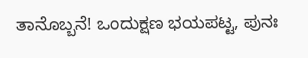ತಾನೊಬ್ಬನೆ! ಒಂದುಕ್ಷಣ ಭಯಪಟ್ಟ, ಪುನಃ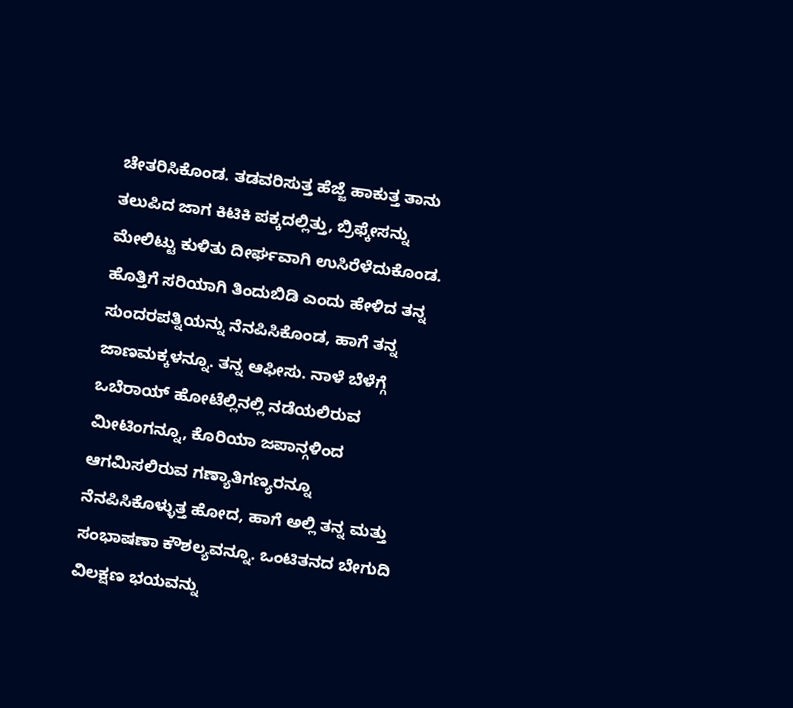ಚೇತರಿಸಿಕೊಂಡ. ತಡವರಿಸುತ್ತ ಹೆಜ್ಜೆ ಹಾಕುತ್ತ ತಾನು ತಲುಪಿದ ಜಾಗ ಕಿಟಿಕಿ ಪಕ್ಕದಲ್ಲಿತ್ತು, ಬ್ರಿಫ್ಕೇಸನ್ನು ಮೇಲಿಟ್ಟು ಕುಳಿತು ದೀರ್ಘವಾಗಿ ಉಸಿರೆಳೆದುಕೊಂಡ.
ಹೊತ್ತಿಗೆ ಸರಿಯಾಗಿ ತಿಂದುಬಿಡಿ ಎಂದು ಹೇಳಿದ ತನ್ನ ಸುಂದರಪತ್ನಿಯನ್ನು ನೆನಪಿಸಿಕೊಂಡ, ಹಾಗೆ ತನ್ನ ಜಾಣಮಕ್ಕಳನ್ನೂ. ತನ್ನ ಆಫೀಸು. ನಾಳೆ ಬೆಳೆಗ್ಗೆ ಒಬೆರಾಯ್ ಹೋಟೆಲ್ಲಿನಲ್ಲಿ ನಡೆಯಲಿರುವ ಮೀಟಿಂಗನ್ನೂ, ಕೊರಿಯಾ ಜಪಾನ್ಗಳಿಂದ ಆಗಮಿಸಲಿರುವ ಗಣ್ಯಾತಿಗಣ್ಯರನ್ನೂ ನೆನಪಿಸಿಕೊಳ್ಳುತ್ತ ಹೋದ, ಹಾಗೆ ಅಲ್ಲಿ ತನ್ನ ಮತ್ತು ಸಂಭಾಷಣಾ ಕೌಶಲ್ಯವನ್ನೂ. ಒಂಟಿತನದ ಬೇಗುದಿ ವಿಲಕ್ಷಣ ಭಯವನ್ನು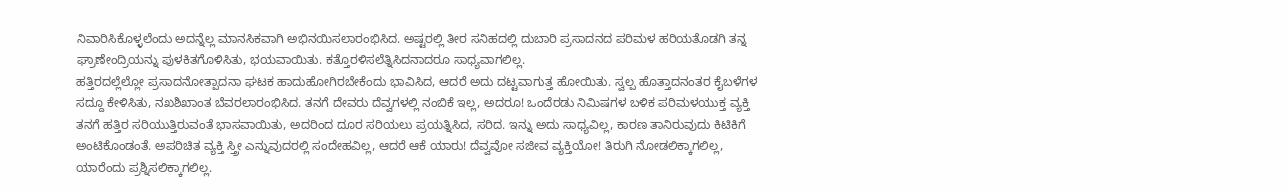ನಿವಾರಿಸಿಕೊಳ್ಳಲೆಂದು ಅದನ್ನೆಲ್ಲ ಮಾನಸಿಕವಾಗಿ ಅಭಿನಯಿಸಲಾರಂಭಿಸಿದ. ಅಷ್ಟರಲ್ಲಿ ತೀರ ಸನಿಹದಲ್ಲಿ ದುಬಾರಿ ಪ್ರಸಾದನದ ಪರಿಮಳ ಹರಿಯತೊಡಗಿ ತನ್ನ ಘ್ರಾಣೇಂದ್ರಿಯನ್ನು ಪುಳಕಿತಗೊಳಿಸಿತು, ಭಯವಾಯಿತು. ಕತ್ತೊರಳಿಸಲೆತ್ನಿಸಿದನಾದರೂ ಸಾಧ್ಯವಾಗಲಿಲ್ಲ.
ಹತ್ತಿರದಲ್ಲೆಲ್ಲೋ ಪ್ರಸಾದನೋತ್ಪಾದನಾ ಘಟಕ ಹಾದುಹೋಗಿರಬೇಕೆಂದು ಭಾವಿಸಿದ, ಆದರೆ ಅದು ದಟ್ಟವಾಗುತ್ತ ಹೋಯಿತು. ಸ್ವಲ್ಪ ಹೊತ್ತಾದನಂತರ ಕೈಬಳೆಗಳ ಸದ್ದೂ ಕೇಳಿಸಿತು, ನಖಶಿಖಾಂತ ಬೆವರಲಾರಂಭಿಸಿದ. ತನಗೆ ದೇವರು ದೆವ್ವಗಳಲ್ಲಿ ನಂಬಿಕೆ ಇಲ್ಲ, ಅದರೂ! ಒಂದೆರಡು ನಿಮಿಷಗಳ ಬಳಿಕ ಪರಿಮಳಯುಕ್ತ ವ್ಯಕ್ತಿ ತನಗೆ ಹತ್ತಿರ ಸರಿಯುತ್ತಿರುವಂತೆ ಭಾಸವಾಯಿತು, ಅದರಿಂದ ದೂರ ಸರಿಯಲು ಪ್ರಯತ್ನಿಸಿದ, ಸರಿದ. ಇನ್ನು ಅದು ಸಾಧ್ಯವಿಲ್ಲ, ಕಾರಣ ತಾನಿರುವುದು ಕಿಟಿಕಿಗೆ ಅಂಟಿಕೊಂಡಂತೆ. ಅಪರಿಚಿತ ವ್ಯಕ್ತಿ ಸ್ತ್ರೀ ಎನ್ನುವುದರಲ್ಲಿ ಸಂದೇಹವಿಲ್ಲ, ಆದರೆ ಆಕೆ ಯಾರು! ದೆವ್ವವೋ ಸಜೀವ ವ್ಯಕ್ತಿಯೋ! ತಿರುಗಿ ನೋಡಲಿಕ್ಕಾಗಲಿಲ್ಲ, ಯಾರೆಂದು ಪ್ರಶ್ನಿಸಲಿಕ್ಕಾಗಲಿಲ್ಲ.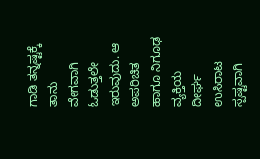ಗಾಡಿ ತನ್ನಷ್ಟಕ್ಕೆ ತಾನು ವೇಗವಾಗಿ ಓಡುತ್ತಲೇ ಇರುವುದು. ಆ ಅಪರಿಚಿತ ಹಾಗೂ ನಿಗೂಢ ವ್ಯಕ್ತಿಯ ದೀರ್ಘ ಉಸಿರಾಟ ಸ್ಪಷ್ಟವಾಗಿ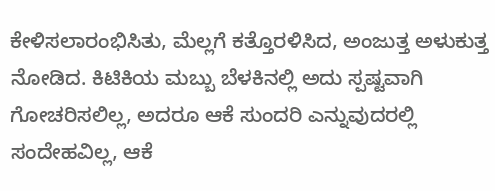ಕೇಳಿಸಲಾರಂಭಿಸಿತು, ಮೆಲ್ಲಗೆ ಕತ್ತೊರಳಿಸಿದ, ಅಂಜುತ್ತ ಅಳುಕುತ್ತ ನೋಡಿದ. ಕಿಟಿಕಿಯ ಮಬ್ಬು ಬೆಳಕಿನಲ್ಲಿ ಅದು ಸ್ಪಷ್ಟವಾಗಿ ಗೋಚರಿಸಲಿಲ್ಲ, ಅದರೂ ಆಕೆ ಸುಂದರಿ ಎನ್ನುವುದರಲ್ಲಿ ಸಂದೇಹವಿಲ್ಲ, ಆಕೆ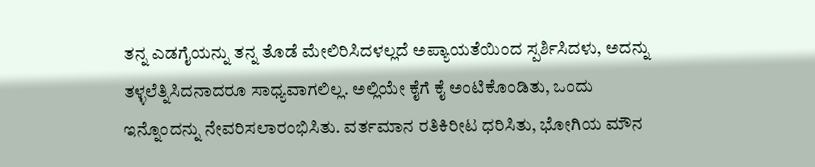ತನ್ನ ಎಡಗೈಯನ್ನು ತನ್ನ ತೊಡೆ ಮೇಲಿರಿಸಿದಳಲ್ಲದೆ ಅಪ್ಯಾಯತೆಯಿಂದ ಸ್ಪರ್ಶಿಸಿದಳು, ಅದನ್ನು ತಳ್ಳಲೆತ್ನಿಸಿದನಾದರೂ ಸಾಧ್ಯವಾಗಲಿಲ್ಲ. ಅಲ್ಲಿಯೇ ಕೈಗೆ ಕೈ ಅಂಟಿಕೊಂಡಿತು, ಒಂದು ಇನ್ನೊಂದನ್ನು ನೇವರಿಸಲಾರಂಭಿಸಿತು. ವರ್ತಮಾನ ರತಿಕಿರೀಟ ಧರಿಸಿತು, ಭೋಗಿಯ ಮೌನ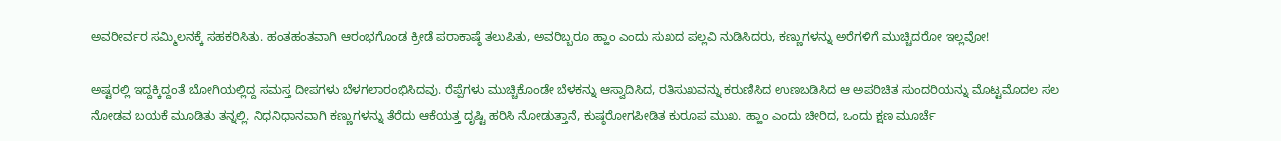ಅವರೀರ್ವರ ಸಮ್ಮಿಲನಕ್ಕೆ ಸಹಕರಿಸಿತು. ಹಂತಹಂತವಾಗಿ ಆರಂಭಗೊಂಡ ಕ್ರೀಡೆ ಪರಾಕಾಷ್ಠೆ ತಲುಪಿತು, ಅವರಿಬ್ಬರೂ ಹ್ಹಾಂ ಎಂದು ಸುಖದ ಪಲ್ಲವಿ ನುಡಿಸಿದರು, ಕಣ್ಣುಗಳನ್ನು ಅರೆಗಳಿಗೆ ಮುಚ್ಚಿದರೋ ಇಲ್ಲವೋ!

ಅಷ್ಟರಲ್ಲಿ ಇದ್ದಕ್ಕಿದ್ದಂತೆ ಬೋಗಿಯಲ್ಲಿದ್ದ ಸಮಸ್ತ ದೀಪಗಳು ಬೆಳಗಲಾರಂಭಿಸಿದವು. ರೆಪ್ಪೆಗಳು ಮುಚ್ಚಿಕೊಂಡೇ ಬೆಳಕನ್ನು ಆಸ್ವಾದಿಸಿದ, ರತಿಸುಖವನ್ನು ಕರುಣಿಸಿದ ಉಣಬಡಿಸಿದ ಆ ಅಪರಿಚಿತ ಸುಂದರಿಯನ್ನು ಮೊಟ್ಟಮೊದಲ ಸಲ ನೋಡವ ಬಯಕೆ ಮೂಡಿತು ತನ್ನಲ್ಲಿ. ನಿಧನಿಧಾನವಾಗಿ ಕಣ್ಣುಗಳನ್ನು ತೆರೆದು ಆಕೆಯತ್ತ ದೃಷ್ಟಿ ಹರಿಸಿ ನೋಡುತ್ತಾನೆ, ಕುಷ್ಠರೋಗಪೀಡಿತ ಕುರೂಪ ಮುಖ. ಹ್ಹಾಂ ಎಂದು ಚೀರಿದ, ಒಂದು ಕ್ಷಣ ಮೂರ್ಚೆ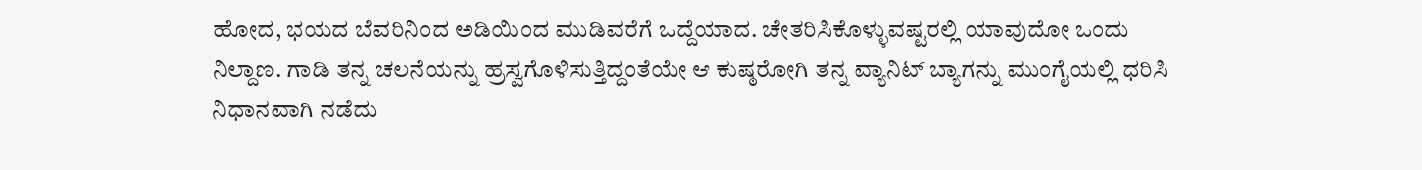ಹೋದ, ಭಯದ ಬೆವರಿನಿಂದ ಅಡಿಯಿಂದ ಮುಡಿವರೆಗೆ ಒದ್ದೆಯಾದ. ಚೇತರಿಸಿಕೊಳ್ಳುವಷ್ಟರಲ್ಲಿ ಯಾವುದೋ ಒಂದು ನಿಲ್ದಾಣ. ಗಾಡಿ ತನ್ನ ಚಲನೆಯನ್ನು ಹ್ರಸ್ವಗೊಳಿಸುತ್ತಿದ್ದಂತೆಯೇ ಆ ಕುಷ್ಠರೋಗಿ ತನ್ನ ವ್ಯಾನಿಟ್ ಬ್ಯಾಗನ್ನು ಮುಂಗೈಯಲ್ಲಿ ಧರಿಸಿ ನಿಧಾನವಾಗಿ ನಡೆದು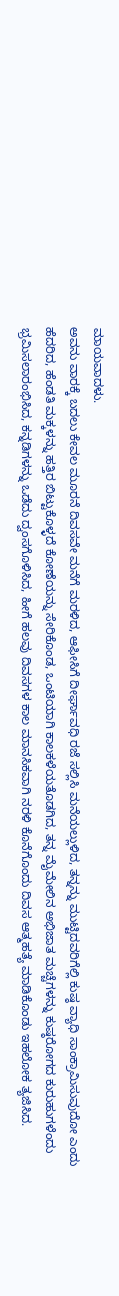ಮಾಯವಾದಳು.
ಅವನು ವಾರಕ್ಕೆ ಬದಲು ಕೇವಲ ಮೂರನೆ ದಿವಸವೇ ಮನೆಗೆ ಮರಳಿದ, ಆಫೀಸಿಗೆ ದೀರ್ಘಾವಧಿ ರಜೆ ಸಲ್ಲಿಸಿ ಮನೆಯಲ್ಲುಳಿದ, ತನ್ನನ್ನು ಮುಟ್ಟಿದವರಿಗೆಲ್ಲಿ ಕುಷ್ಠ ವ್ಯಾಧಿ ಸಾಂಕ್ರಾಮಿಸುವುದೋ ಎಂದು ಹೆದರಿದ, ಹೆಂಡತಿ ಮಕ್ಕಳನ್ನು ಹತ್ತಿರ ಬಿಟ್ಟುಕೊಳ್ಳದೆ ಕೋಣೆಯನ್ನು ಸೇರಿಕೊಂಡ, ಒಂಟಿಯಾಗಿ ಕಾಲಕಳೆಯತೊಡಗಿದ, ತನ್ನ ಮೈಮೇಲಿನ ಅಭಿಜಾತ ಮಚ್ಚೆಗಳನ್ನು ಕುಷ್ಠರೋಗದ ಕುರುಹುಗಳೆಂದು ಭ್ರಮಿಸಲಾರಂಭಿಸಿದ, ಕನ್ನಡಿಗಳನ್ನು ಒಡೆದು ದ್ವಂಸಗೊಳಿಸಿದ, ಹೀಗೆ ಹಲವು ದಿವಸಗಳ ಕಾಲ ಮಾನಸಿಕವಾಗಿ ನರಳಿ ಕೊನೆಗೊಂದು ದಿವಸ ಆತ್ಮಹತ್ಯೆ ಮಾಡಿಕೊಂಡು ಇಹಲೋಕ ತ್ಯಜಿಸಿದ.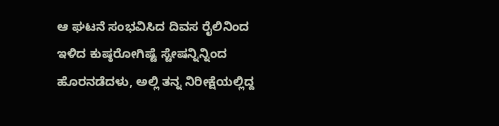ಆ ಘಟನೆ ಸಂಭವಿಸಿದ ದಿವಸ ರೈಲಿನಿಂದ ಇಳಿದ ಕುಷ್ಠರೋಗಿಷ್ಟೆ ಸ್ಟೇಷನ್ನಿನ್ನಿಂದ ಹೊರನಡೆದಳು, ಅಲ್ಲಿ ತನ್ನ ನಿರೀಕ್ಷೆಯಲ್ಲಿದ್ದ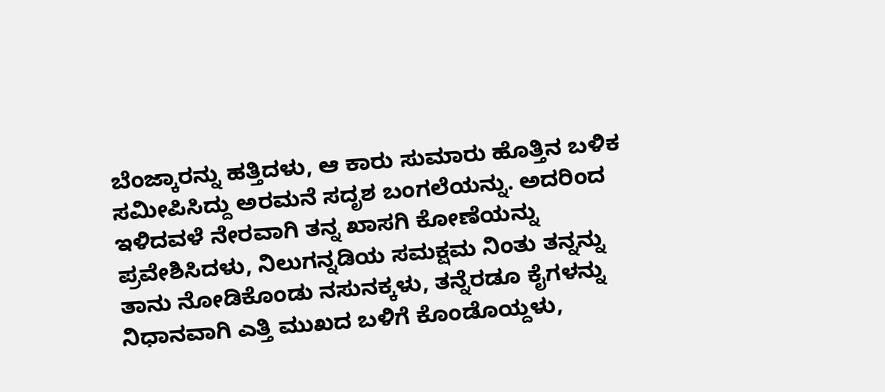ಬೆಂಜ್ಕಾರನ್ನು ಹತ್ತಿದಳು, ಆ ಕಾರು ಸುಮಾರು ಹೊತ್ತಿನ ಬಳಿಕ ಸಮೀಪಿಸಿದ್ದು ಅರಮನೆ ಸದೃಶ ಬಂಗಲೆಯನ್ನು. ಅದರಿಂದ ಇಳಿದವಳೆ ನೇರವಾಗಿ ತನ್ನ ಖಾಸಗಿ ಕೋಣೆಯನ್ನು ಪ್ರವೇಶಿಸಿದಳು, ನಿಲುಗನ್ನಡಿಯ ಸಮಕ್ಷಮ ನಿಂತು ತನ್ನನ್ನು ತಾನು ನೋಡಿಕೊಂಡು ನಸುನಕ್ಕಳು, ತನ್ನೆರಡೂ ಕೈಗಳನ್ನು ನಿಧಾನವಾಗಿ ಎತ್ತಿ ಮುಖದ ಬಳಿಗೆ ಕೊಂಡೊಯ್ದಳು,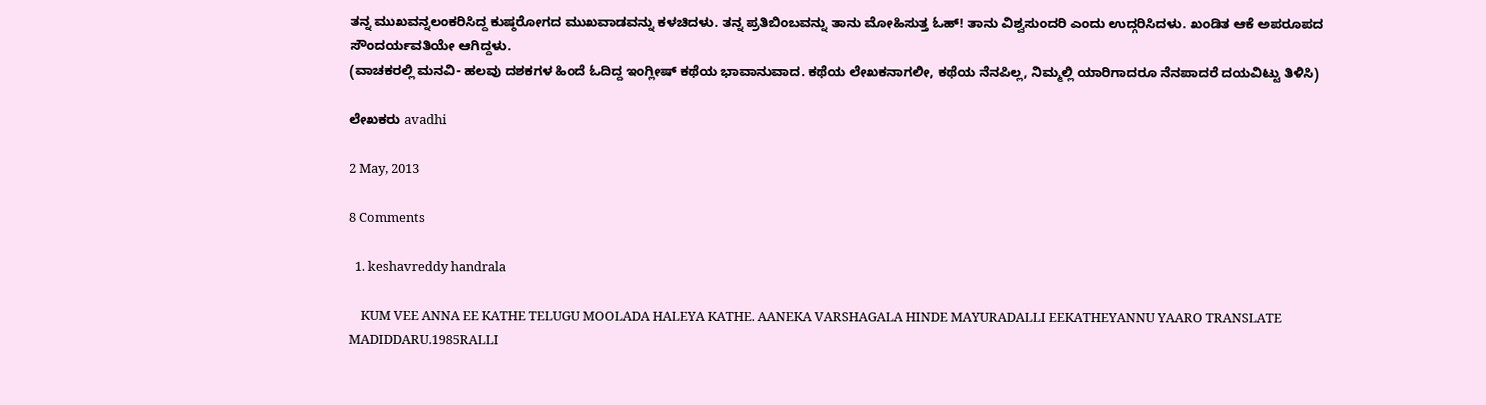ತನ್ನ ಮುಖವನ್ನಲಂಕರಿಸಿದ್ದ ಕುಷ್ಠರೋಗದ ಮುಖವಾಡವನ್ನು ಕಳಚಿದಳು. ತನ್ನ ಪ್ರತಿಬಿಂಬವನ್ನು ತಾನು ಮೋಹಿಸುತ್ತ ಓಹ್! ತಾನು ವಿಶ್ವಸುಂದರಿ ಎಂದು ಉದ್ಗರಿಸಿದಳು. ಖಂಡಿತ ಆಕೆ ಅಪರೂಪದ ಸೌಂದರ್ಯವತಿಯೇ ಆಗಿದ್ದಳು.
(ವಾಚಕರಲ್ಲಿ ಮನವಿ- ಹಲವು ದಶಕಗಳ ಹಿಂದೆ ಓದಿದ್ದ ಇಂಗ್ಲೀಷ್ ಕಥೆಯ ಭಾವಾನುವಾದ. ಕಥೆಯ ಲೇಖಕನಾಗಲೀ, ಕಥೆಯ ನೆನಪಿಲ್ಲ, ನಿಮ್ಮಲ್ಲಿ ಯಾರಿಗಾದರೂ ನೆನಪಾದರೆ ದಯವಿಟ್ಟು ತಿಳಿಸಿ)

ಲೇಖಕರು avadhi

2 May, 2013

8 Comments

  1. keshavreddy handrala

    KUM VEE ANNA EE KATHE TELUGU MOOLADA HALEYA KATHE. AANEKA VARSHAGALA HINDE MAYURADALLI EEKATHEYANNU YAARO TRANSLATE MADIDDARU.1985RALLI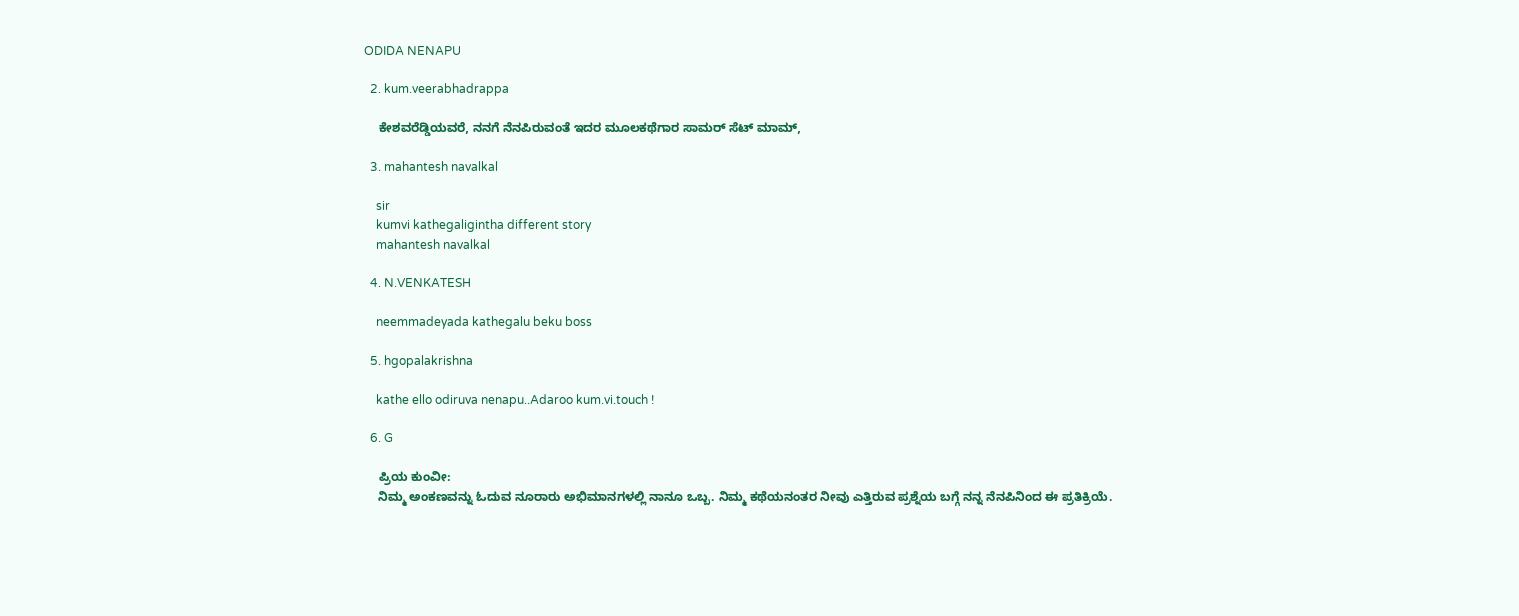ODIDA NENAPU

  2. kum.veerabhadrappa

    ಕೇಶವರೆಡ್ಡಿಯವರೆ, ನನಗೆ ನೆನಪಿರುವಂತೆ ಇದರ ಮೂಲಕಥೆಗಾರ ಸಾಮರ್ ಸೆಟ್ ಮಾಮ್,

  3. mahantesh navalkal

    sir
    kumvi kathegaligintha different story
    mahantesh navalkal

  4. N.VENKATESH

    neemmadeyada kathegalu beku boss

  5. hgopalakrishna

    kathe ello odiruva nenapu..Adaroo kum.vi.touch !

  6. G

    ಪ್ರಿಯ ಕುಂವೀ:
    ನಿಮ್ಮ ಅಂಕಣವನ್ನು ಓದುವ ನೂರಾರು ಅಭಿಮಾನಗಳಲ್ಲಿ ನಾನೂ ಒಬ್ಬ. ನಿಮ್ಮ ಕಥೆಯನಂತರ ನೀವು ಎತ್ತಿರುವ ಪ್ರಶ್ನೆಯ ಬಗ್ಗೆ ನನ್ನ ನೆನಪಿನಿಂದ ಈ ಪ್ರತಿಕ್ರಿಯೆ.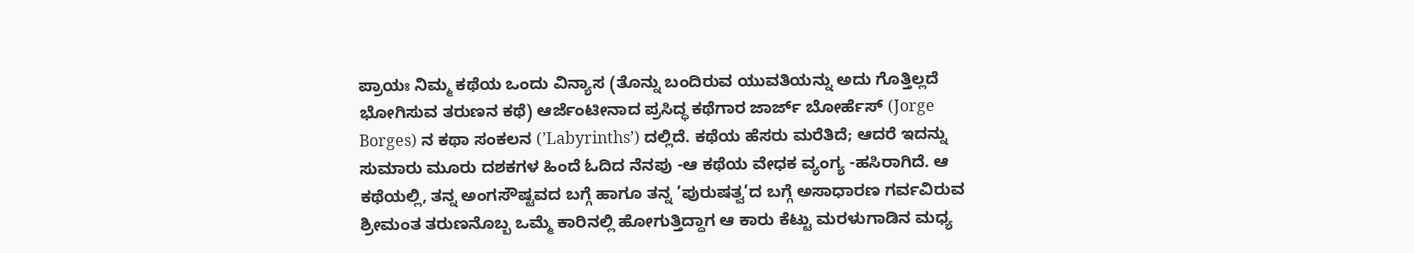ಪ್ರಾಯಃ ನಿಮ್ಮ ಕಥೆಯ ಒಂದು ವಿನ್ಯಾಸ (ತೊನ್ನು ಬಂದಿರುವ ಯುವತಿಯನ್ನು ಅದು ಗೊತ್ತಿಲ್ಲದೆ ಭೋಗಿಸುವ ತರುಣನ ಕಥೆ) ಆರ್ಜೆಂಟೀನಾದ ಪ್ರಸಿದ್ಧ ಕಥೆಗಾರ ಜಾರ್ಜ್ ಬೋರ್ಹೆಸ್ (Jorge Borges) ನ ಕಥಾ ಸಂಕಲನ (’Labyrinths’) ದಲ್ಲಿದೆ. ಕಥೆಯ ಹೆಸರು ಮರೆತಿದೆ; ಆದರೆ ಇದನ್ನು ಸುಮಾರು ಮೂರು ದಶಕಗಳ ಹಿಂದೆ ಓದಿದ ನೆನಪು -ಆ ಕಥೆಯ ವೇಧಕ ವ್ಯಂಗ್ಯ -ಹಸಿರಾಗಿದೆ. ಆ ಕಥೆಯಲ್ಲಿ, ತನ್ನ ಅಂಗಸೌಷ್ಟವದ ಬಗ್ಗೆ ಹಾಗೂ ತನ್ನ ’ಪುರುಷತ್ವ’ದ ಬಗ್ಗೆ ಅಸಾಧಾರಣ ಗರ್ವವಿರುವ ಶ್ರೀಮಂತ ತರುಣನೊಬ್ಬ ಒಮ್ಮೆ ಕಾರಿನಲ್ಲಿ ಹೋಗುತ್ತಿದ್ದಾಗ ಆ ಕಾರು ಕೆಟ್ಟು ಮರಳುಗಾಡಿನ ಮಧ್ಯ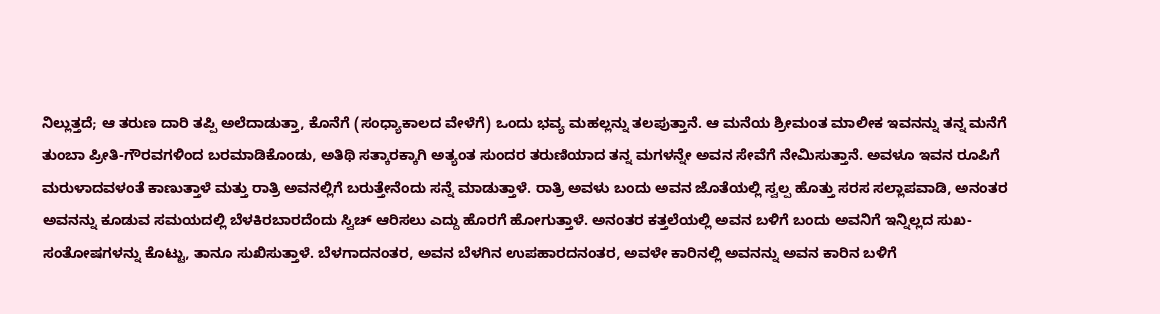ನಿಲ್ಲುತ್ತದೆ; ಆ ತರುಣ ದಾರಿ ತಪ್ಪಿ ಅಲೆದಾಡುತ್ತಾ, ಕೊನೆಗೆ (ಸಂಧ್ಯಾಕಾಲದ ವೇಳೆಗೆ) ಒಂದು ಭವ್ಯ ಮಹಲ್ಲನ್ನು ತಲಪುತ್ತಾನೆ. ಆ ಮನೆಯ ಶ್ರೀಮಂತ ಮಾಲೀಕ ಇವನನ್ನು ತನ್ನ ಮನೆಗೆ ತುಂಬಾ ಪ್ರೀತಿ-ಗೌರವಗಳಿಂದ ಬರಮಾಡಿಕೊಂಡು, ಅತಿಥಿ ಸತ್ಕಾರಕ್ಕಾಗಿ ಅತ್ಯಂತ ಸುಂದರ ತರುಣಿಯಾದ ತನ್ನ ಮಗಳನ್ನೇ ಅವನ ಸೇವೆಗೆ ನೇಮಿಸುತ್ತಾನೆ. ಅವಳೂ ಇವನ ರೂಪಿಗೆ ಮರುಳಾದವಳಂತೆ ಕಾಣುತ್ತಾಳೆ ಮತ್ತು ರಾತ್ರಿ ಅವನಲ್ಲಿಗೆ ಬರುತ್ತೇನೆಂದು ಸನ್ನೆ ಮಾಡುತ್ತಾಳೆ. ರಾತ್ರಿ ಅವಳು ಬಂದು ಅವನ ಜೊತೆಯಲ್ಲಿ ಸ್ವಲ್ಪ ಹೊತ್ತು ಸರಸ ಸಲ್ಲಾಪವಾಡಿ, ಅನಂತರ ಅವನನ್ನು ಕೂಡುವ ಸಮಯದಲ್ಲಿ ಬೆಳಕಿರಬಾರದೆಂದು ಸ್ವಿಚ್ ಆರಿಸಲು ಎದ್ದು ಹೊರಗೆ ಹೋಗುತ್ತಾಳೆ. ಅನಂತರ ಕತ್ತಲೆಯಲ್ಲಿ ಅವನ ಬಳಿಗೆ ಬಂದು ಅವನಿಗೆ ಇನ್ನಿಲ್ಲದ ಸುಖ-ಸಂತೋಷಗಳನ್ನು ಕೊಟ್ಟು, ತಾನೂ ಸುಖಿಸುತ್ತಾಳೆ. ಬೆಳಗಾದನಂತರ, ಅವನ ಬೆಳಗಿನ ಉಪಹಾರದನಂತರ, ಅವಳೇ ಕಾರಿನಲ್ಲಿ ಅವನನ್ನು ಅವನ ಕಾರಿನ ಬಳಿಗೆ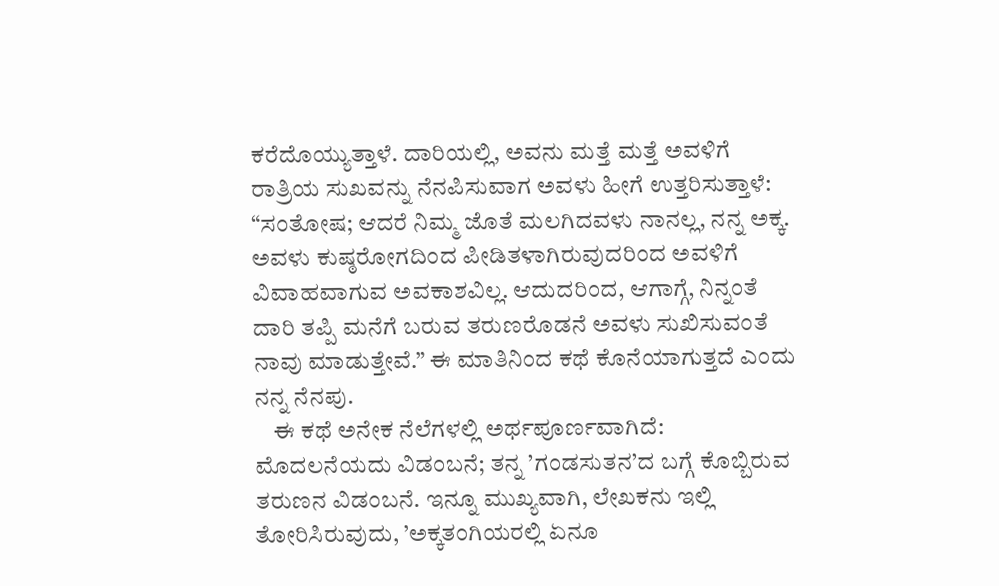ಕರೆದೊಯ್ಯುತ್ತಾಳೆ. ದಾರಿಯಲ್ಲಿ, ಅವನು ಮತ್ತೆ ಮತ್ತೆ ಅವಳಿಗೆ ರಾತ್ರಿಯ ಸುಖವನ್ನು ನೆನಪಿಸುವಾಗ ಅವಳು ಹೀಗೆ ಉತ್ತರಿಸುತ್ತಾಳೆ: “ಸಂತೋಷ; ಆದರೆ ನಿಮ್ಮ ಜೊತೆ ಮಲಗಿದವಳು ನಾನಲ್ಲ, ನನ್ನ ಅಕ್ಕ. ಅವಳು ಕುಷ್ಠರೋಗದಿಂದ ಪೀಡಿತಳಾಗಿರುವುದರಿಂದ ಅವಳಿಗೆ ವಿವಾಹವಾಗುವ ಅವಕಾಶವಿಲ್ಲ. ಆದುದರಿಂದ, ಆಗಾಗ್ಗೆ, ನಿನ್ನಂತೆ ದಾರಿ ತಪ್ಪಿ ಮನೆಗೆ ಬರುವ ತರುಣರೊಡನೆ ಅವಳು ಸುಖಿಸುವಂತೆ ನಾವು ಮಾಡುತ್ತೇವೆ.” ಈ ಮಾತಿನಿಂದ ಕಥೆ ಕೊನೆಯಾಗುತ್ತದೆ ಎಂದು ನನ್ನ ನೆನಪು.
    ಈ ಕಥೆ ಅನೇಕ ನೆಲೆಗಳಲ್ಲಿ ಅರ್ಥಪೂರ್ಣವಾಗಿದೆ: ಮೊದಲನೆಯದು ವಿಡಂಬನೆ; ತನ್ನ ’ಗಂಡಸುತನ’ದ ಬಗ್ಗೆ ಕೊಬ್ಬಿರುವ ತರುಣನ ವಿಡಂಬನೆ. ಇನ್ನೂ ಮುಖ್ಯವಾಗಿ, ಲೇಖಕನು ಇಲ್ಲಿ ತೋರಿಸಿರುವುದು, ’ಅಕ್ಕತಂಗಿಯರಲ್ಲಿ ಏನೂ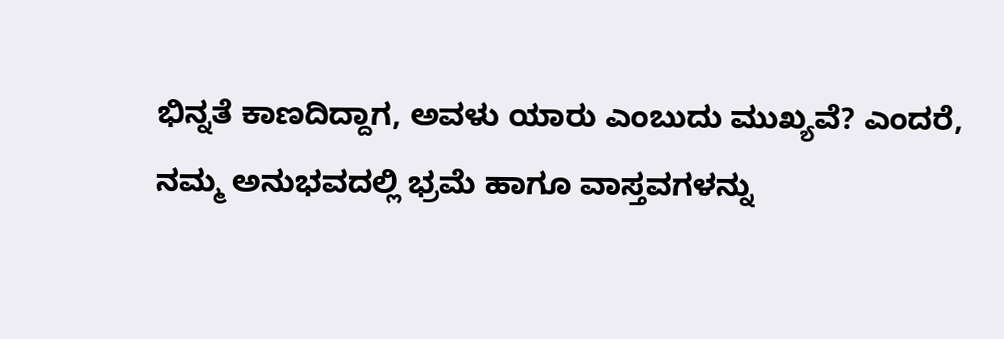ಭಿನ್ನತೆ ಕಾಣದಿದ್ದಾಗ, ಅವಳು ಯಾರು ಎಂಬುದು ಮುಖ್ಯವೆ? ಎಂದರೆ, ನಮ್ಮ ಅನುಭವದಲ್ಲಿ ಭ್ರಮೆ ಹಾಗೂ ವಾಸ್ತವಗಳನ್ನು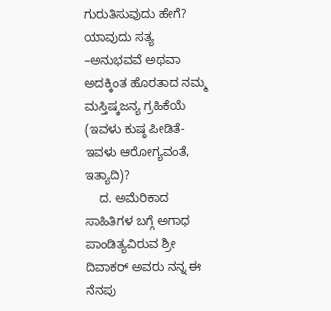ಗುರುತಿಸುವುದು ಹೇಗೆ? ಯಾವುದು ಸತ್ಯ –ಅನುಭವವೆ ಅಥವಾ ಅದಕ್ಕಿಂತ ಹೊರತಾದ ನಮ್ಮ ಮಸ್ತಿಷ್ಕಜನ್ಯ ಗ್ರಹಿಕೆಯೆ (ಇವಳು ಕುಷ್ಠ ಪೀಡಿತೆ-ಇವಳು ಆರೋಗ್ಯವಂತೆ, ಇತ್ಯಾದಿ)?
    ದ. ಅಮೆರಿಕಾದ ಸಾಹಿತಿಗಳ ಬಗ್ಗೆ ಅಗಾಧ ಪಾಂಡಿತ್ಯವಿರುವ ಶ್ರೀ ದಿವಾಕರ್ ಅವರು ನನ್ನ ಈ ನೆನಪು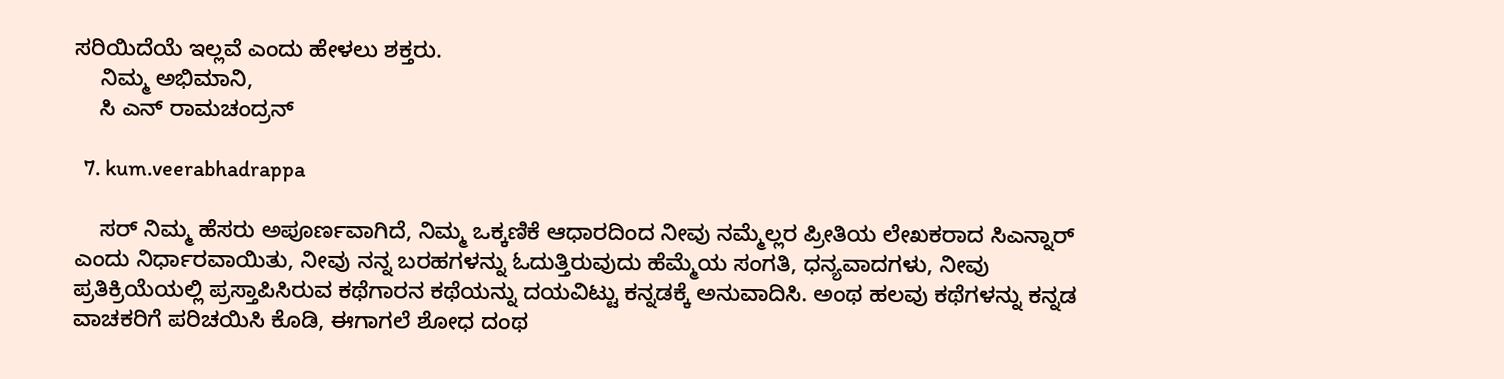ಸರಿಯಿದೆಯೆ ಇಲ್ಲವೆ ಎಂದು ಹೇಳಲು ಶಕ್ತರು.
    ನಿಮ್ಮ ಅಭಿಮಾನಿ,
    ಸಿ ಎನ್ ರಾಮಚಂದ್ರನ್

  7. kum.veerabhadrappa

    ಸರ್ ನಿಮ್ಮ ಹೆಸರು ಅಪೂರ್ಣವಾಗಿದೆ, ನಿಮ್ಮ ಒಕ್ಕಣಿಕೆ ಆಧಾರದಿಂದ ನೀವು ನಮ್ಮೆಲ್ಲರ ಪ್ರೀತಿಯ ಲೇಖಕರಾದ ಸಿಎನ್ನಾರ್ ಎಂದು ನಿರ್ಧಾರವಾಯಿತು, ನೀವು ನನ್ನ ಬರಹಗಳನ್ನು ಓದುತ್ತಿರುವುದು ಹೆಮ್ಮೆಯ ಸಂಗತಿ, ಧನ್ಯವಾದಗಳು, ನೀವು ಪ್ರತಿಕ್ರಿಯೆಯಲ್ಲಿ ಪ್ರಸ್ತಾಪಿಸಿರುವ ಕಥೆಗಾರನ ಕಥೆಯನ್ನು ದಯವಿಟ್ಟು ಕನ್ನಡಕ್ಕೆ ಅನುವಾದಿಸಿ. ಅಂಥ ಹಲವು ಕಥೆಗಳನ್ನು ಕನ್ನಡ ವಾಚಕರಿಗೆ ಪರಿಚಯಿಸಿ ಕೊಡಿ, ಈಗಾಗಲೆ ಶೋಧ ದಂಥ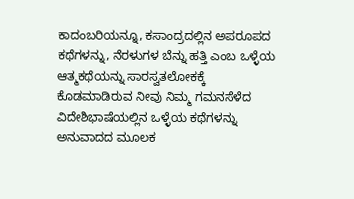ಕಾದಂಬರಿಯನ್ನೂ, ಕಸಾಂದ್ರದಲ್ಲಿನ ಅಪರೂಪದ ಕಥೆಗಳನ್ನು, ನೆರಳುಗಳ ಬೆನ್ನು ಹತ್ತಿ ಎಂಬ ಒಳ್ಳೆಯ ಆತ್ಮಕಥೆಯನ್ನು ಸಾರಸ್ವತಲೋಕಕ್ಕೆ ಕೊಡಮಾಡಿರುವ ನೀವು ನಿಮ್ಮ ಗಮನಸೆಳೆದ ವಿದೇಶಿಭಾಷೆಯಲ್ಲಿನ ಒಳ್ಳೆಯ ಕಥೆಗಳನ್ನು ಅನುವಾದದ ಮೂಲಕ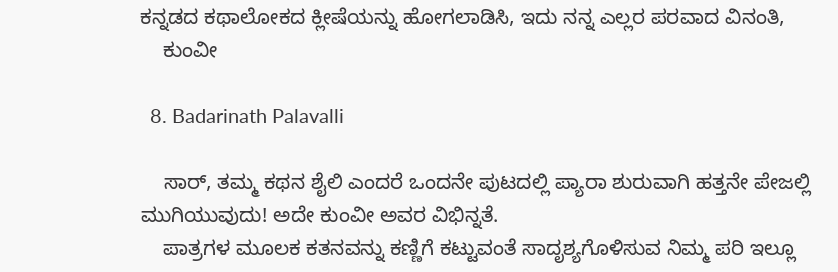ಕನ್ನಡದ ಕಥಾಲೋಕದ ಕ್ಲೀಷೆಯನ್ನು ಹೋಗಲಾಡಿಸಿ, ಇದು ನನ್ನ ಎಲ್ಲರ ಪರವಾದ ವಿನಂತಿ,
    ಕುಂವೀ

  8. Badarinath Palavalli

    ಸಾರ್, ತಮ್ಮ ಕಥನ ಶೈಲಿ ಎಂದರೆ ಒಂದನೇ ಪುಟದಲ್ಲಿ ಪ್ಯಾರಾ ಶುರುವಾಗಿ ಹತ್ತನೇ ಪೇಜಲ್ಲಿ ಮುಗಿಯುವುದು! ಅದೇ ಕುಂವೀ ಅವರ ವಿಭಿನ್ನತೆ.
    ಪಾತ್ರಗಳ ಮೂಲಕ ಕತನವನ್ನು ಕಣ್ಣಿಗೆ ಕಟ್ಟುವಂತೆ ಸಾದೃಶ್ಯಗೊಳಿಸುವ ನಿಮ್ಮ ಪರಿ ಇಲ್ಲೂ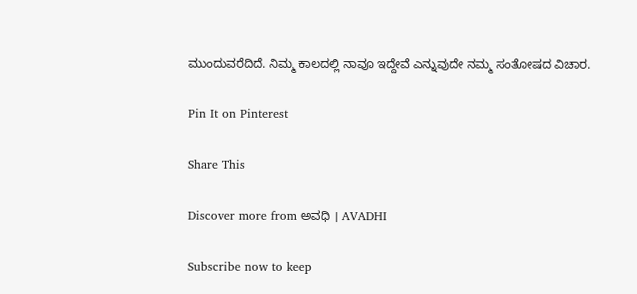ಮುಂದುವರೆದಿದೆ. ನಿಮ್ಮ ಕಾಲದಲ್ಲಿ ನಾವೂ ಇದ್ದೇವೆ ಎನ್ನುವುದೇ ನಮ್ಮ ಸಂತೋಷದ ವಿಚಾರ.

Pin It on Pinterest

Share This

Discover more from ಅವಧಿ । AVADHI

Subscribe now to keep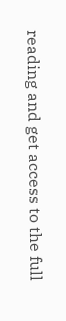reading and get access to the full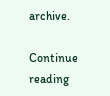archive.

Continue reading